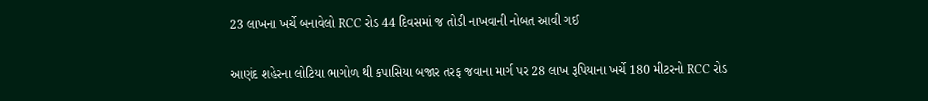23 લાખના ખર્ચે બનાવેલો RCC રોડ 44 દિવસમાં જ તોડી નાખવાની નોબત આવી ગઈ

આણંદ શહેરના લોટિયા ભાગોળ થી કપાસિયા બજાર તરફ જવાના માર્ગ પર 28 લાખ રૂપિયાના ખર્ચે 180 મીટરનો RCC રોડ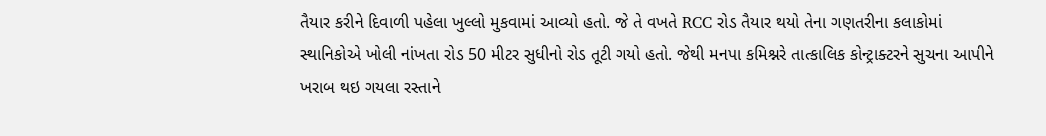તૈયાર કરીને દિવાળી પહેલા ખુલ્લો મુકવામાં આવ્યો હતો. જે તે વખતે RCC રોડ તૈયાર થયો તેના ગણતરીના કલાકોમાં સ્થાનિકોએ ખોલી નાંખતા રોડ 50 મીટર સુધીનો રોડ તૂટી ગયો હતો. જેથી મનપા કમિશ્નરે તાત્કાલિક કોન્ટ્રાક્ટરને સુચના આપીને ખરાબ થઇ ગયલા રસ્તાને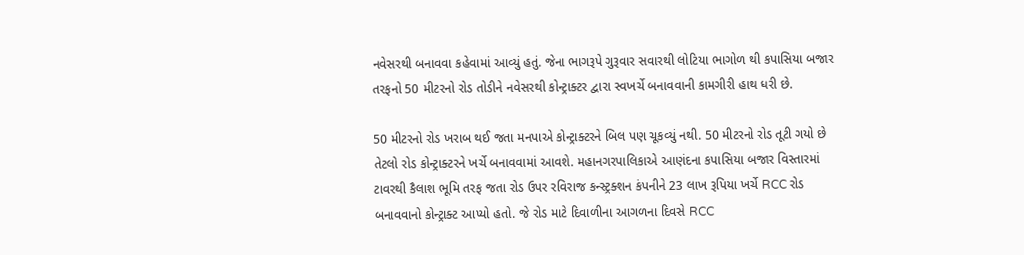નવેસરથી બનાવવા કહેવામાં આવ્યું હતું. જેના ભાગરૂપે ગુરૂવાર સવારથી લોટિયા ભાગોળ થી કપાસિયા બજાર તરફનો 50 મીટરનો રોડ તોડીને નવેસરથી કોન્ટ્રાક્ટર દ્વારા સ્વખર્ચે બનાવવાની કામગીરી હાથ ધરી છે.

50 મીટરનો રોડ ખરાબ થઈ જતા મનપાએ કોન્ટ્રાક્ટરને બિલ પણ ચૂકવ્યું નથી. 50 મીટરનો રોડ તૂટી ગયો છે તેટલો રોડ કોન્ટ્રાક્ટરને ખર્ચે બનાવવામાં આવશે. મહાનગરપાલિકાએ આણંદના કપાસિયા બજાર વિસ્તારમાં ટાવરથી કૈલાશ ભૂમિ તરફ જતા રોડ ઉપર રવિરાજ કન્સ્ટ્રક્શન કંપનીને 23 લાખ રૂપિયા ખર્ચે RCC રોડ બનાવવાનો કોન્ટ્રાક્ટ આપ્યો હતો. જે રોડ માટે દિવાળીના આગળના દિવસે RCC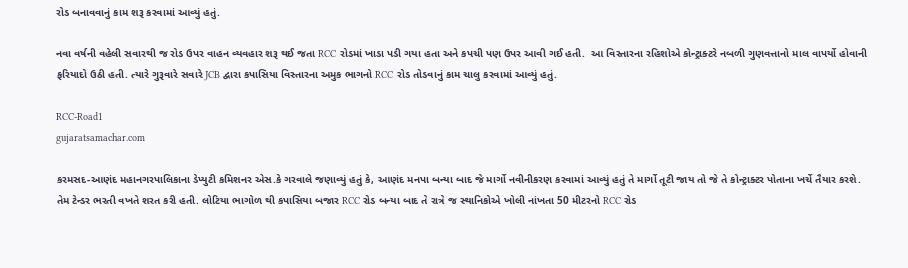રોડ બનાવવાનું કામ શરૂ કરવામાં આવ્યું હતું.

નવા વર્ષની વહેલી સવારથી જ રોડ ઉપર વાહન વ્યવહાર શરૂ થઈ જતા RCC રોડમાં ખાડા પડી ગયા હતા અને કપચી પણ ઉપર આવી ગઈ હતી.  આ વિસ્તારના રહિશોએ કોન્ટ્રાક્ટરે નબળી ગુણવત્તાનો માલ વાપર્યો હોવાની ફરિયાદો ઉઠી હતી. ત્યારે ગુરૂવારે સવારે JCB દ્વારા કપાસિયા વિસ્તારના અમુક ભાગનો RCC રોડ તોડવાનું કામ ચાલુ કરવામાં આવ્યું હતું.

RCC-Road1
gujaratsamachar.com

કરમસદ-આણંદ મહાનગરપાલિકાના ડેપ્યુટી કમિશનર એસ.કે ગરવાલે જણાવ્યું હતું કે, આણંદ મનપા બન્યા બાદ જે માર્ગો નવીનીકરણ કરવામાં આવ્યું હતું તે માર્ગો તૂટી જાય તો જે તે કોન્ટ્રાક્ટર પોતાના ખર્ચે તૈયાર કરશે. તેમ ટેન્ડર ભરતી વખતે શરત કરી હતી. લોટિયા ભાગોળ થી કપાસિયા બજાર RCC રોડ બન્યા બાદ તે રાત્રે જ સ્થાનિકોએ ખોલી નાંખતા 50 મીટરનો RCC રોડ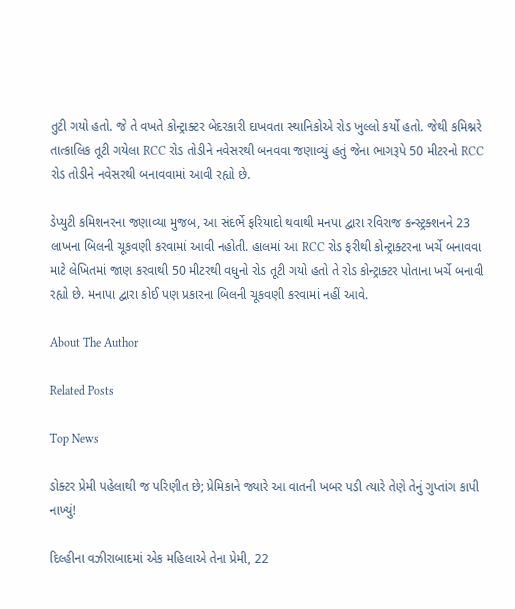તુટી ગયો હતો. જે તે વખતે કોન્ટ્રાક્ટર બેદરકારી દાખવતા સ્થાનિકોએ રોડ ખુલ્લો કર્યો હતો. જેથી કમિશ્નરે તાત્કાલિક તૂટી ગયેલા RCC રોડ તોડીને નવેસરથી બનવવા જણાવ્યું હતું જેના ભાગરૂપે 50 મીટરનો RCC રોડ તોડીને નવેસરથી બનાવવામાં આવી રહ્યો છે.

ડેપ્યુટી કમિશનરના જણાવ્યા મુજબ, આ સંદર્ભે ફરિયાદો થવાથી મનપા દ્વારા રવિરાજ કન્સ્ટ્રક્શનને 23 લાખના બિલની ચૂકવણી કરવામાં આવી નહોતી. હાલમાં આ RCC રોડ ફરીથી કોન્ટ્રાક્ટરના ખર્ચે બનાવવા માટે લેખિતમાં જાણ કરવાથી 50 મીટરથી વધુનો રોડ તૂટી ગયો હતો તે રોડ કોન્ટ્રાક્ટર પોતાના ખર્ચે બનાવી રહ્યો છે. મનાપા દ્વારા કોઈ પણ પ્રકારના બિલની ચૂકવણી કરવામાં નહીં આવે.

About The Author

Related Posts

Top News

ડોક્ટર પ્રેમી પહેલાથી જ પરિણીત છે; પ્રેમિકાને જ્યારે આ વાતની ખબર પડી ત્યારે તેણે તેનું ગુપ્તાંગ કાપી નાખ્યું!

દિલ્હીના વઝીરાબાદમાં એક મહિલાએ તેના પ્રેમી, 22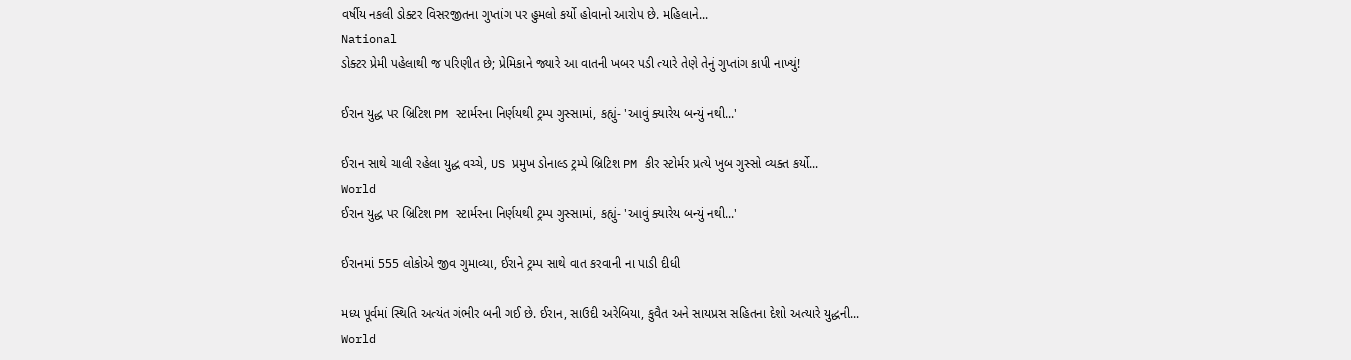વર્ષીય નકલી ડોક્ટર વિસરજીતના ગુપ્તાંગ પર હુમલો કર્યો હોવાનો આરોપ છે. મહિલાને...
National
ડોક્ટર પ્રેમી પહેલાથી જ પરિણીત છે; પ્રેમિકાને જ્યારે આ વાતની ખબર પડી ત્યારે તેણે તેનું ગુપ્તાંગ કાપી નાખ્યું!

ઈરાન યુદ્ધ પર બ્રિટિશ PM સ્ટાર્મરના નિર્ણયથી ટ્રમ્પ ગુસ્સામાં, કહ્યું- 'આવું ક્યારેય બન્યું નથી...'

ઈરાન સાથે ચાલી રહેલા યુદ્ધ વચ્ચે, US પ્રમુખ ડોનાલ્ડ ટ્રમ્પે બ્રિટિશ PM કીર સ્ટોર્મર પ્રત્યે ખુબ ગુસ્સો વ્યક્ત કર્યો...
World
ઈરાન યુદ્ધ પર બ્રિટિશ PM સ્ટાર્મરના નિર્ણયથી ટ્રમ્પ ગુસ્સામાં, કહ્યું- 'આવું ક્યારેય બન્યું નથી...'

ઈરાનમાં 555 લોકોએ જીવ ગુમાવ્યા, ઈરાને ટ્રમ્પ સાથે વાત કરવાની ના પાડી દીધી

મધ્ય પૂર્વમાં સ્થિતિ અત્યંત ગંભીર બની ગઈ છે. ઈરાન, સાઉદી અરેબિયા, કુવૈત અને સાયપ્રસ સહિતના દેશો અત્યારે યુદ્ધની...
World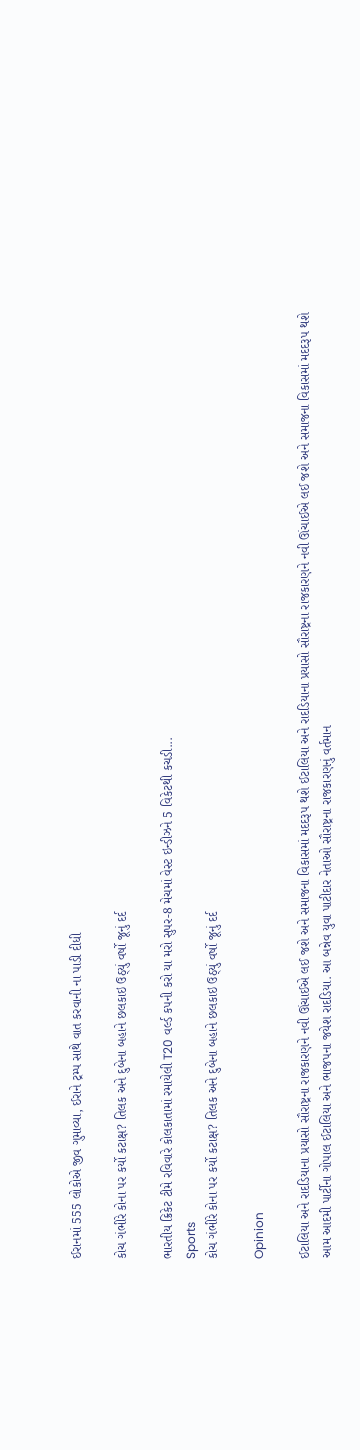ઈરાનમાં 555 લોકોએ જીવ ગુમાવ્યા, ઈરાને ટ્રમ્પ સાથે વાત કરવાની ના પાડી દીધી

કોચ ગંભીરે કોના પર કર્યો કટાક્ષ? તિલક અને દુબેના બહાને છલકાઇ ઉઠ્યું વર્ષો જૂનું દર્દ

ભારતીય ક્રિકેટ ટીમે રવિવારે કોલકાતામાં રમાયેલી T20 વર્લ્ડ કપની કરો યા મરો સુપર-8 મેચમાં વેસ્ટ ઇન્ડીઝને 5 વિકેટથી કચડી...
Sports
કોચ ગંભીરે કોના પર કર્યો કટાક્ષ? તિલક અને દુબેના બહાને છલકાઇ ઉઠ્યું વર્ષો જૂનું દર્દ

Opinion

ઈટાલિયા અને રાદડિયાના પ્રયાસો સૌરાષ્ટ્રના રાજકારણને નવી ઊંચાઈએ લઈ જશે અને સમાજના વિકાસમાં મદદરૂપ થશે ઈટાલિયા અને રાદડિયાના પ્રયાસો સૌરાષ્ટ્રના રાજકારણને નવી ઊંચાઈએ લઈ જશે અને સમાજના વિકાસમાં મદદરૂપ થશે
આમ આદમી પાર્ટીના ગોપાલ ઈટાલિયા અને ભાજપના જયેશ રાદડિયા. આ બન્નેવ યુવા પાટીદાર નેતાઓ સૌરાષ્ટ્રના રાજકારણનું વર્તમાન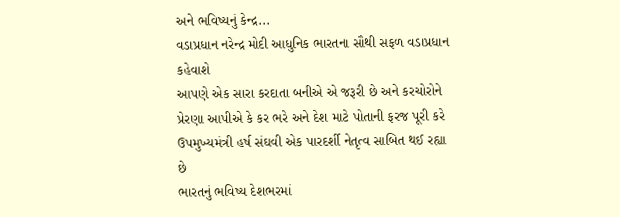અને ભવિષ્યનું કેન્દ્ર...
વડાપ્રધાન નરેન્દ્ર મોદી આધુનિક ભારતના સૌથી સફળ વડાપ્રધાન કહેવાશે
આપણે એક સારા કરદાતા બનીએ એ જરૂરી છે અને કરચોરોને પ્રેરણા આપીએ કે કર ભરે અને દેશ માટે પોતાની ફરજ પૂરી કરે
ઉપમુખ્યમંત્રી હર્ષ સંઘવી એક પારદર્શી નેતૃત્વ સાબિત થઈ રહ્યા છે
ભારતનું ભવિષ્ય દેશભરમાં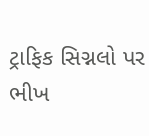ટ્રાફિક સિગ્નલો પર ભીખ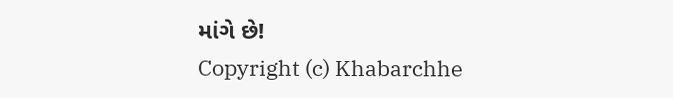માંગે છે!
Copyright (c) Khabarchhe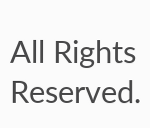All Rights Reserved.